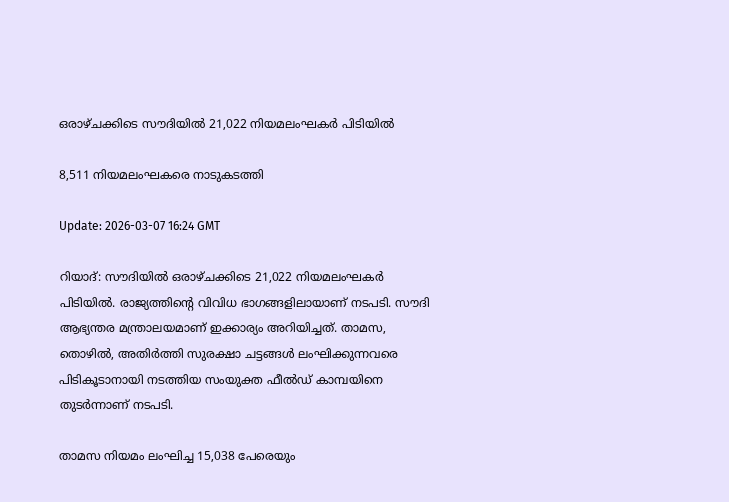ഒരാഴ്ചക്കിടെ സൗദിയിൽ 21,022 നിയമലംഘകർ പിടിയിൽ

8,511 നിയമലംഘകരെ നാടുകടത്തി

Update: 2026-03-07 16:24 GMT

റിയാദ്: സൗദിയിൽ ഒരാഴ്ചക്കിടെ 21,022 നിയമലംഘകർ പിടിയിൽ. രാജ്യത്തിന്റെ വിവിധ ഭാഗങ്ങളിലായാണ് നടപടി. സൗദി ആഭ്യന്തര മന്ത്രാലയമാണ് ഇക്കാര്യം അറിയിച്ചത്. താമസ, തൊഴിൽ, അതിർത്തി സുരക്ഷാ ചട്ടങ്ങൾ ലംഘിക്കുന്നവരെ പിടികൂടാനായി നടത്തിയ സംയുക്ത ഫീൽഡ് കാമ്പയിനെ തുടർന്നാണ് നടപടി.

താമസ നിയമം ലംഘിച്ച 15,038 പേരെയും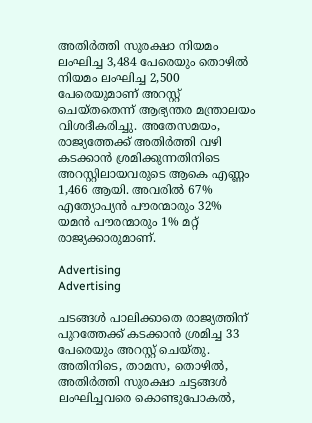അതിർത്തി സുരക്ഷാ നിയമം ലംഘിച്ച 3,484 പേരെയും തൊഴിൽ നിയമം ലംഘിച്ച 2,500 പേരെയുമാണ് അറസ്റ്റ് ചെയ്തതെന്ന് ആഭ്യന്തര മന്ത്രാലയം വിശദീകരിച്ചു. അതേസമയം, രാജ്യത്തേക്ക് അതിർത്തി വഴി കടക്കാൻ ശ്രമിക്കുന്നതിനിടെ അറസ്റ്റിലായവരുടെ ആകെ എണ്ണം 1,466 ആയി. അവരിൽ 67% എത്യോപ്യൻ പൗരന്മാരും 32% യമൻ പൗരന്മാരും 1% മറ്റ് രാജ്യക്കാരുമാണ്.

Advertising
Advertising

ചടങ്ങൾ പാലിക്കാതെ രാജ്യത്തിന് പുറത്തേക്ക് കടക്കാൻ ശ്രമിച്ച 33 പേരെയും അറസ്റ്റ് ചെയ്തു. അതിനിടെ, താമസ, തൊഴിൽ, അതിർത്തി സുരക്ഷാ ചട്ടങ്ങൾ ലംഘിച്ചവരെ കൊണ്ടുപോകൽ,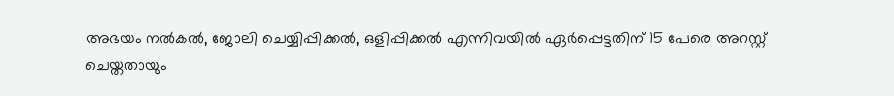അഭയം നൽകൽ, ജോലി ചെയ്യിപ്പിക്കൽ, ഒളിപ്പിക്കൽ എന്നിവയിൽ ഏർപ്പെട്ടതിന് 15 പേരെ അറസ്റ്റ് ചെയ്തതായും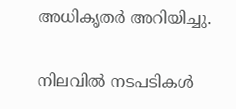അധികൃതർ അറിയിച്ചു.

നിലവിൽ നടപടികൾ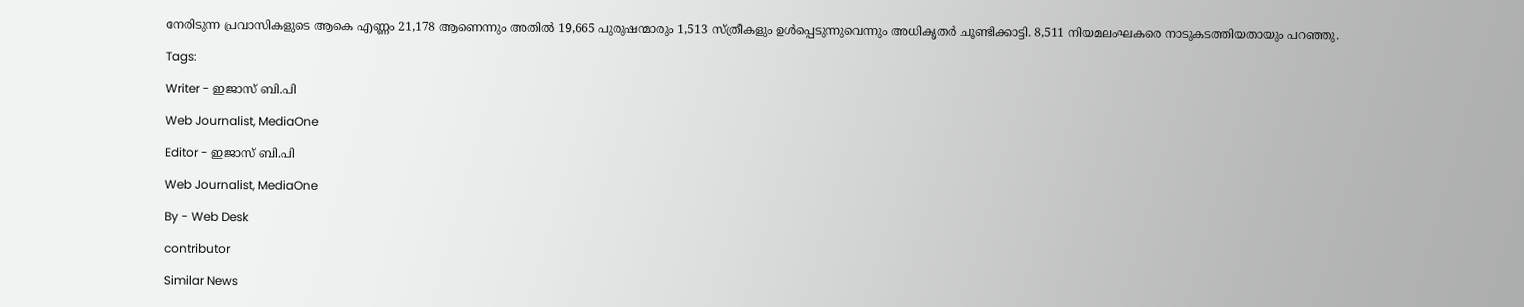നേരിടുന്ന പ്രവാസികളുടെ ആകെ എണ്ണം 21,178 ആണെന്നും അതിൽ 19,665 പുരുഷന്മാരും 1,513 സ്ത്രീകളും ഉൾപ്പെടുന്നുവെന്നും അധികൃതർ ചൂണ്ടിക്കാട്ടി. 8,511 നിയമലംഘകരെ നാടുകടത്തിയതായും പറഞ്ഞു.

Tags:

Writer - ഇജാസ് ബി.പി

Web Journalist, MediaOne

Editor - ഇജാസ് ബി.പി

Web Journalist, MediaOne

By - Web Desk

contributor

Similar News